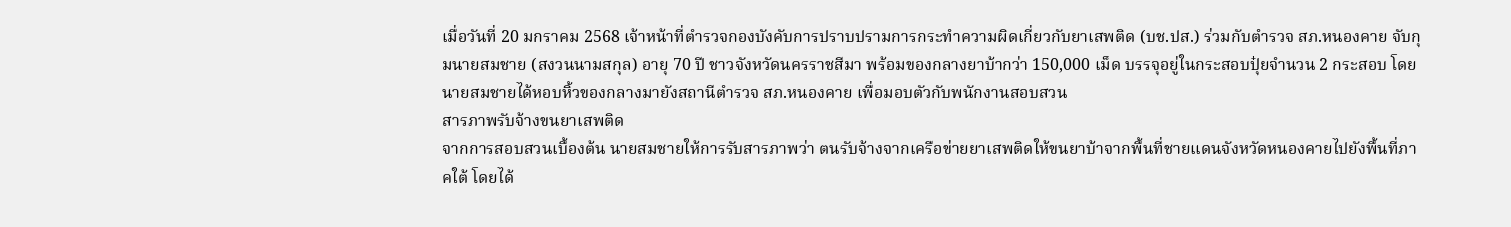เมื่อวันที่ 20 มกราคม 2568 เจ้าหน้าที่ตำรวจกองบังคับการปราบปรามการกระทำความผิดเกี่ยวกับยาเสพติด (บช.ปส.) ร่วมกับตำรวจ สภ.หนองคาย จับกุมนายสมชาย (สงวนนามสกุล) อายุ 70 ปี ชาวจังหวัดนครราชสีมา พร้อมของกลางยาบ้ากว่า 150,000 เม็ด บรรจุอยู่ในกระสอบปุ๋ยจำนวน 2 กระสอบ โดยนายสมชายได้หอบหิ้วของกลางมายังสถานีตำรวจ สภ.หนองคาย เพื่อมอบตัวกับพนักงานสอบสวน
สารภาพรับจ้างขนยาเสพติด
จากการสอบสวนเบื้องต้น นายสมชายให้การรับสารภาพว่า ตนรับจ้างจากเครือข่ายยาเสพติดให้ขนยาบ้าจากพื้นที่ชายแดนจังหวัดหนองคายไปยังพื้นที่ภาคใต้ โดยได้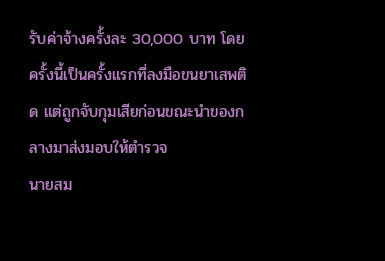รับค่าจ้างครั้งละ 30,000 บาท โดยครั้งนี้เป็นครั้งแรกที่ลงมือขนยาเสพติด แต่ถูกจับกุมเสียก่อนขณะนำของกลางมาส่งมอบให้ตำรวจ
นายสม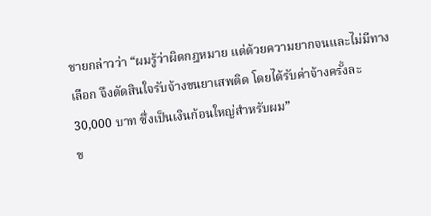ชายกล่าวว่า “ผมรู้ว่าผิดกฎหมาย แต่ด้วยความยากจนและไม่มีทางเลือก จึงตัดสินใจรับจ้างขนยาเสพติด โดยได้รับค่าจ้างครั้งละ 30,000 บาท ซึ่งเป็นเงินก้อนใหญ่สำหรับผม”
ข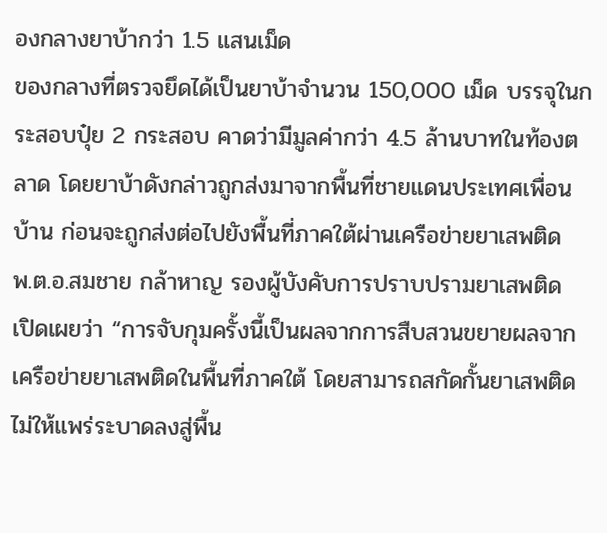องกลางยาบ้ากว่า 1.5 แสนเม็ด
ของกลางที่ตรวจยึดได้เป็นยาบ้าจำนวน 150,000 เม็ด บรรจุในกระสอบปุ๋ย 2 กระสอบ คาดว่ามีมูลค่ากว่า 4.5 ล้านบาทในท้องตลาด โดยยาบ้าดังกล่าวถูกส่งมาจากพื้นที่ชายแดนประเทศเพื่อนบ้าน ก่อนจะถูกส่งต่อไปยังพื้นที่ภาคใต้ผ่านเครือข่ายยาเสพติด
พ.ต.อ.สมชาย กล้าหาญ รองผู้บังคับการปราบปรามยาเสพติด เปิดเผยว่า “การจับกุมครั้งนี้เป็นผลจากการสืบสวนขยายผลจากเครือข่ายยาเสพติดในพื้นที่ภาคใต้ โดยสามารถสกัดกั้นยาเสพติดไม่ให้แพร่ระบาดลงสู่พื้น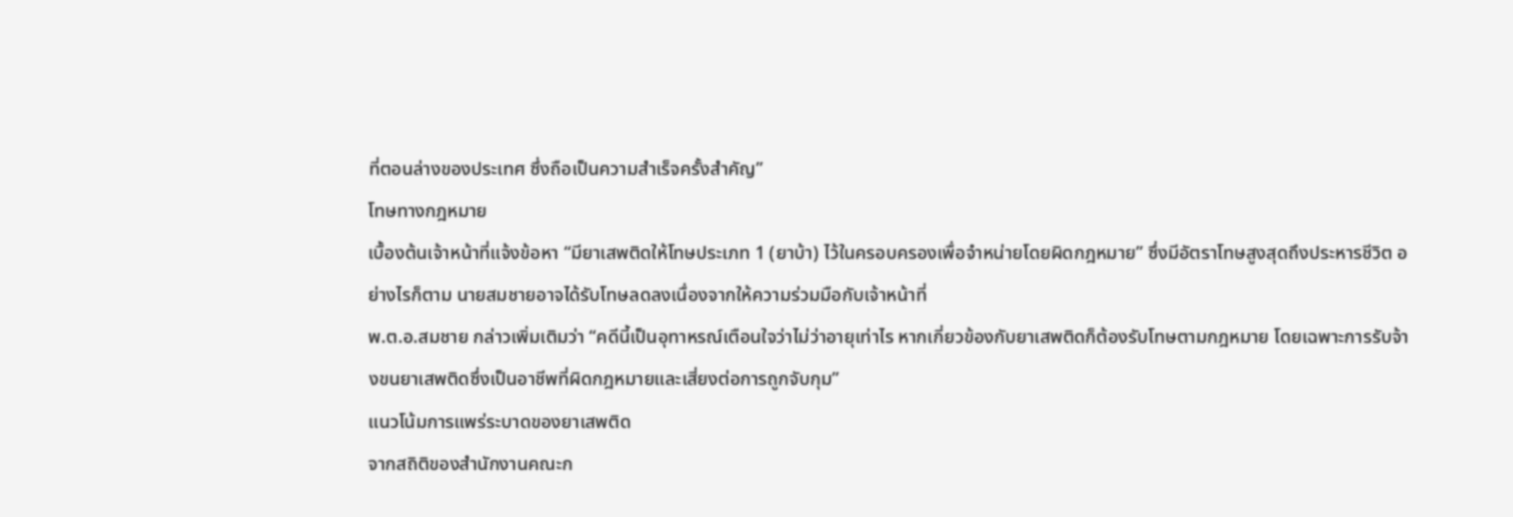ที่ตอนล่างของประเทศ ซึ่งถือเป็นความสำเร็จครั้งสำคัญ”
โทษทางกฎหมาย
เบื้องต้นเจ้าหน้าที่แจ้งข้อหา “มียาเสพติดให้โทษประเภท 1 (ยาบ้า) ไว้ในครอบครองเพื่อจำหน่ายโดยผิดกฎหมาย” ซึ่งมีอัตราโทษสูงสุดถึงประหารชีวิต อย่างไรก็ตาม นายสมชายอาจได้รับโทษลดลงเนื่องจากให้ความร่วมมือกับเจ้าหน้าที่
พ.ต.อ.สมชาย กล่าวเพิ่มเติมว่า “คดีนี้เป็นอุทาหรณ์เตือนใจว่าไม่ว่าอายุเท่าไร หากเกี่ยวข้องกับยาเสพติดก็ต้องรับโทษตามกฎหมาย โดยเฉพาะการรับจ้างขนยาเสพติดซึ่งเป็นอาชีพที่ผิดกฎหมายและเสี่ยงต่อการถูกจับกุม”
แนวโน้มการแพร่ระบาดของยาเสพติด
จากสถิติของสำนักงานคณะก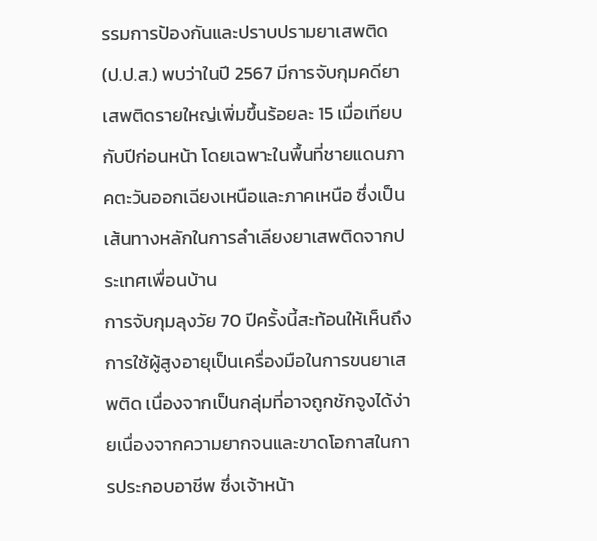รรมการป้องกันและปราบปรามยาเสพติด (ป.ป.ส.) พบว่าในปี 2567 มีการจับกุมคดียาเสพติดรายใหญ่เพิ่มขึ้นร้อยละ 15 เมื่อเทียบกับปีก่อนหน้า โดยเฉพาะในพื้นที่ชายแดนภาคตะวันออกเฉียงเหนือและภาคเหนือ ซึ่งเป็นเส้นทางหลักในการลำเลียงยาเสพติดจากประเทศเพื่อนบ้าน
การจับกุมลุงวัย 70 ปีครั้งนี้สะท้อนให้เห็นถึงการใช้ผู้สูงอายุเป็นเครื่องมือในการขนยาเสพติด เนื่องจากเป็นกลุ่มที่อาจถูกชักจูงได้ง่ายเนื่องจากความยากจนและขาดโอกาสในการประกอบอาชีพ ซึ่งเจ้าหน้า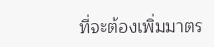ที่จะต้องเพิ่มมาตร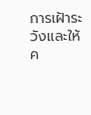การเฝ้าระวังและให้ค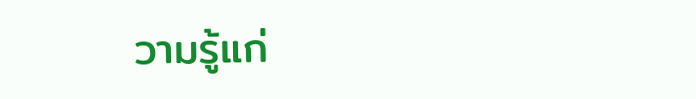วามรู้แก่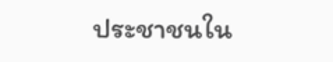ประชาชนใน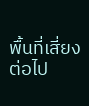พื้นที่เสี่ยงต่อไป